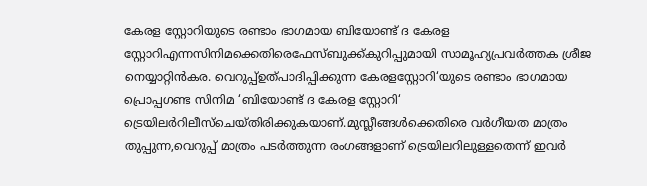കേരള സ്റ്റോറിയുടെ രണ്ടാം ഭാഗമായ ബിയോണ്ട് ദ കേരള സ്റ്റോറിഎന്നസിനിമക്കെതിരെഫേസ്ബുക്ക്കുറിപ്പുമായി സാമൂഹ്യപ്രവർത്തക ശ്രീജ നെയ്യാറ്റിൻകര. വെറുപ്പ്ഉത്പാദിപ്പിക്കുന്ന കേരളസ്റ്റോറി‘യുടെ രണ്ടാം ഭാഗമായ പ്രൊപ്പഗണ്ട സിനിമ ‘ബിയോണ്ട് ദ കേരള സ്റ്റോറി‘ ട്രെയിലർറിലീസ്ചെയ്തിരിക്കുകയാണ്.മുസ്ലീങ്ങൾക്കെതിരെ വർഗീയത മാത്രം തുപ്പുന്ന,വെറുപ്പ് മാത്രം പടർത്തുന്ന രംഗങ്ങളാണ് ട്രെയിലറിലുള്ളതെന്ന് ഇവർ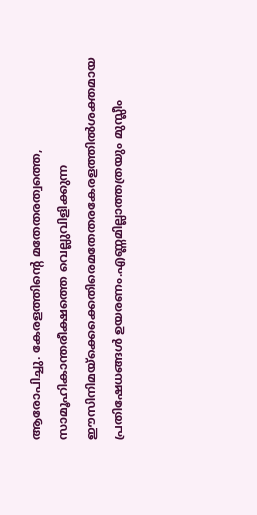ആരോപിച്ചു. കേരളത്തിന്റെ മതേതരത്വത്തെ, സാമൂഹികാന്തരീക്ഷത്തെ വെല്ലുവിളിക്കുന്ന ഈസിനിമയ്ക്കെക്കെതിരെമതേതരകേരളത്തിൽശക്തമായ പ്രതിഷേധങ്ങൾ ഉയരണം.എണ്ണമില്ലാത്തത്രയും മുസ്ലീം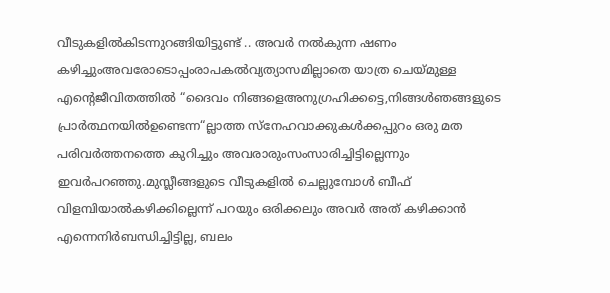വീടുകളിൽകിടന്നുറങ്ങിയിട്ടുണ്ട് .. അവർ നൽകുന്ന ഷണം കഴിച്ചുംഅവരോടൊപ്പംരാപകൽവ്യത്യാസമില്ലാതെ യാത്ര ചെയ്മുള്ള എന്റെജീവിതത്തിൽ “ദൈവം നിങ്ങളെഅനുഗ്രഹിക്കട്ടെ,നിങ്ങൾഞങ്ങളുടെ പ്രാർത്ഥനയിൽഉണ്ടെന്ന“ല്ലാത്ത സ്നേഹവാക്കുകൾക്കപ്പുറം ഒരു മത പരിവർത്തനത്തെ കുറിച്ചും അവരാരുംസംസാരിച്ചിട്ടില്ലെന്നും ഇവർപറഞ്ഞു.മുസ്ലീങ്ങളുടെ വീടുകളിൽ ചെല്ലുമ്പോൾ ബീഫ് വിളമ്പിയാൽകഴിക്കില്ലെന്ന് പറയും ഒരിക്കലും അവർ അത് കഴിക്കാൻ എന്നെനിർബന്ധിച്ചിട്ടില്ല, ബലം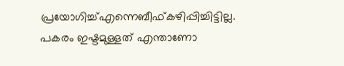പ്രയോഗിച്ച്എന്നെബീഫ്കഴിപ്പിച്ചിട്ടില്ല. പകരം ഇഷ്ടമുള്ളത് എന്താണോ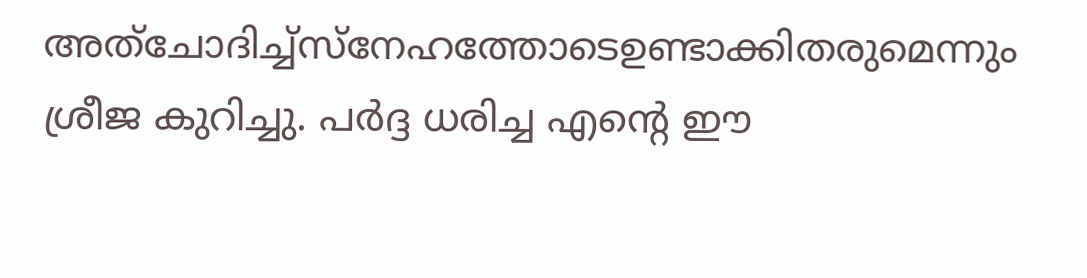അത്ചോദിച്ച്സ്നേഹത്തോടെഉണ്ടാക്കിതരുമെന്നും ശ്രീജ കുറിച്ചു. പർദ്ദ ധരിച്ച എന്റെ ഈ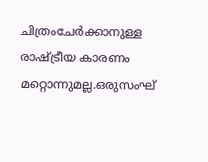ചിത്രംചേർക്കാനുള്ള രാഷ്ട്രീയ കാരണം മറ്റൊന്നുമല്ല.ഒരുസംഘ്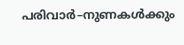പരിവാർ–നുണകൾക്കും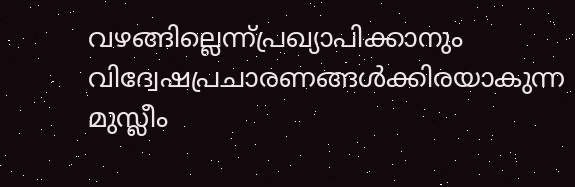വഴങ്ങില്ലെന്ന്പ്രഖ്യാപിക്കാനും വിദ്വേഷപ്രചാരണങ്ങൾക്കിരയാകുന്ന മുസ്ലീം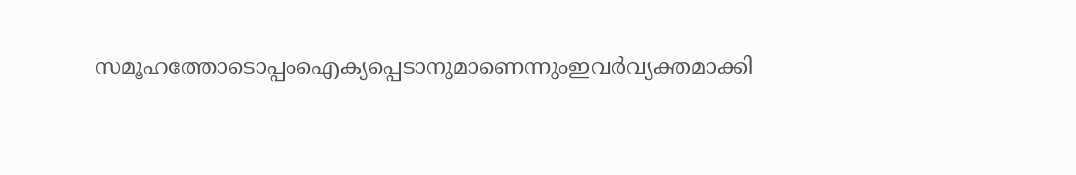സമൂഹത്തോടൊപ്പംഐക്യപ്പെടാനുമാണെന്നുംഇവർവ്യക്തമാക്കി